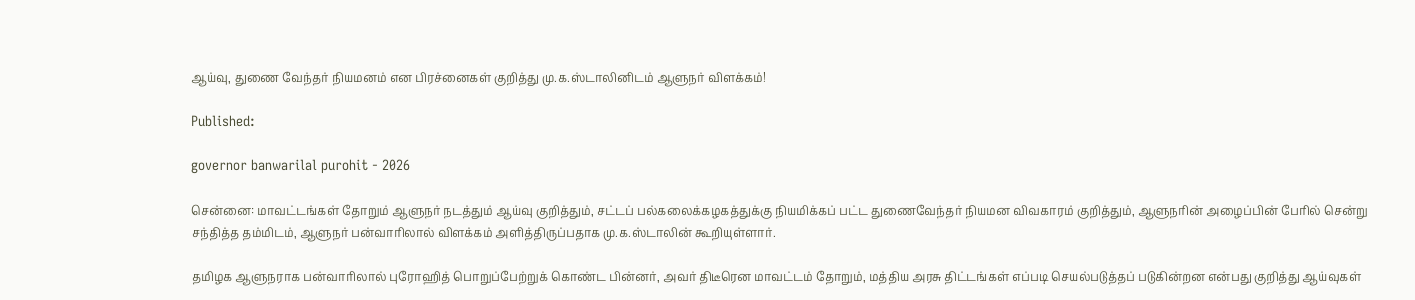ஆய்வு, துணை வேந்தர் நியமனம் என பிரச்னைகள் குறித்து மு.க.ஸ்டாலினிடம் ஆளுநர் விளக்கம்!

Published:

governor banwarilal purohit - 2026

சென்னை: மாவட்டங்கள் தோறும் ஆளுநர் நடத்தும் ஆய்வு குறித்தும், சட்டப் பல்கலைக்கழகத்துக்கு நியமிக்கப் பட்ட துணைவேந்தர் நியமன விவகாரம் குறித்தும், ஆளுநரின் அழைப்பின் பேரில் சென்று சந்தித்த தம்மிடம், ஆளுநர் பன்வாரிலால் விளக்கம் அளித்திருப்பதாக மு.க.ஸ்டாலின் கூறியுள்ளார்.

தமிழக ஆளுநராக பன்வாரிலால் புரோஹித் பொறுப்பேற்றுக் கொண்ட பின்னர், அவர் திடீரென மாவட்டம் தோறும், மத்திய அரசு திட்டங்கள் எப்படி செயல்படுத்தப் படுகின்றன என்பது குறித்து ஆய்வுகள்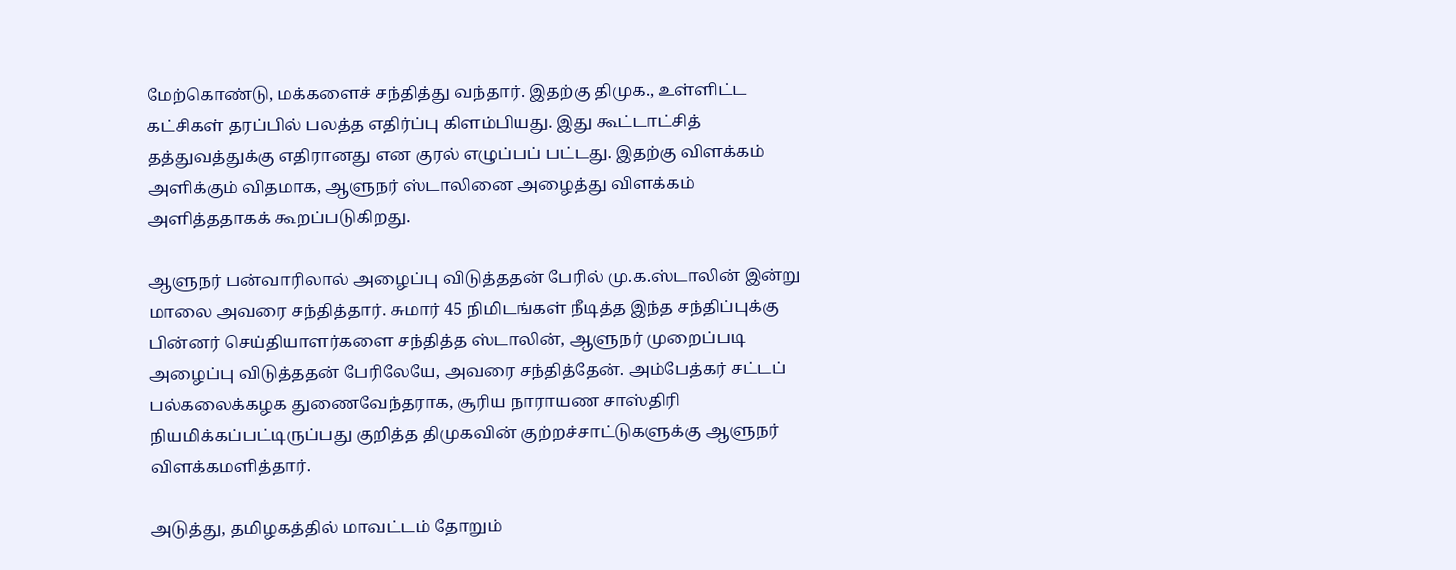மேற்கொண்டு, மக்களைச் சந்தித்து வந்தார். இதற்கு திமுக., உள்ளிட்ட கட்சிகள் தரப்பில் பலத்த எதிர்ப்பு கிளம்பியது. இது கூட்டாட்சித் தத்துவத்துக்கு எதிரானது என குரல் எழுப்பப் பட்டது. இதற்கு விளக்கம் அளிக்கும் விதமாக, ஆளுநர் ஸ்டாலினை அழைத்து விளக்கம் அளித்ததாகக் கூறப்படுகிறது.

ஆளுநர் பன்வாரிலால் அழைப்பு விடுத்ததன் பேரில் மு.க.ஸ்டாலின் இன்று மாலை அவரை சந்தித்தார். சுமார் 45 நிமிடங்கள் நீடித்த இந்த சந்திப்புக்கு பின்னர் செய்தியாளர்களை சந்தித்த ஸ்டாலின், ஆளுநர் முறைப்படி அழைப்பு விடுத்ததன் பேரிலேயே, அவரை சந்தித்தேன். அம்பேத்கர் சட்டப் பல்கலைக்கழக துணைவேந்தராக, சூரிய நாராயண சாஸ்திரி நியமிக்கப்பட்டிருப்பது குறித்த திமுகவின் குற்றச்சாட்டுகளுக்கு ஆளுநர் விளக்கமளித்தார்.

அடுத்து, தமிழகத்தில் மாவட்டம் தோறும்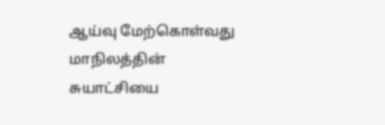ஆய்வு மேற்கொள்வது மாநிலத்தின் சுயாட்சியை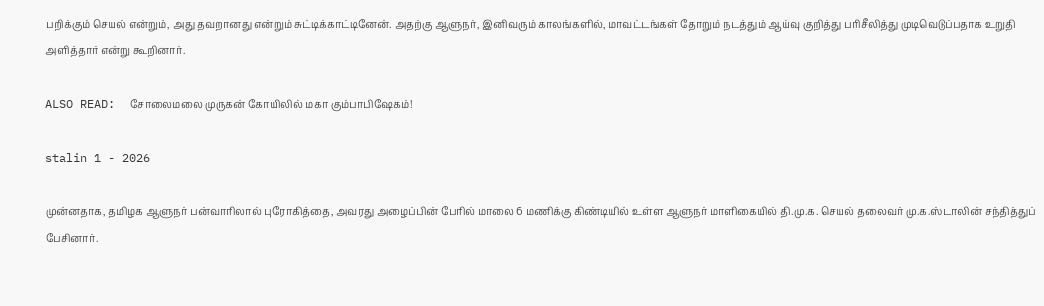பறிக்கும் செயல் என்றும், அது தவறானது என்றும் சுட்டிக்காட்டினேன். அதற்கு ஆளுநர், இனிவரும் காலங்களில், மாவட்டங்கள் தோறும் நடத்தும் ஆய்வு குறித்து பரிசீலித்து முடிவெடுப்பதாக உறுதி அளித்தார் என்று கூறினார்.

ALSO READ:  சோலைமலை முருகன் கோயிலில் மகா கும்பாபிஷேகம்!

stalin 1 - 2026

முன்னதாக, தமிழக ஆளுநர் பன்வாரிலால் புரோகித்தை, அவரது அழைப்பின் பேரில் மாலை 6 மணிக்கு கிண்டியில் உள்ள ஆளுநர் மாளிகையில் தி.மு.க. செயல் தலைவர் மு.க.ஸ்டாலின் சந்தித்துப் பேசினார்.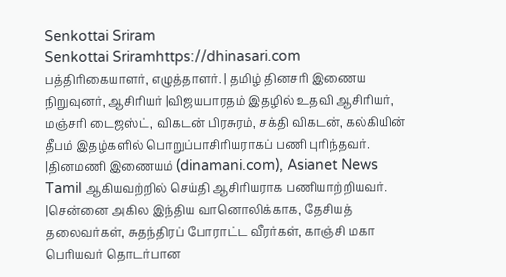Senkottai Sriram
Senkottai Sriramhttps://dhinasari.com
பத்திரிகையாளர், எழுத்தாளர். | தமிழ் தினசரி இணைய நிறுவுனர், ஆசிரியர் |விஜயபாரதம் இதழில் உதவி ஆசிரியர், மஞ்சரி டைஜஸ்ட், விகடன் பிரசுரம், சக்தி விகடன், கல்கியின் தீபம் இதழ்களில் பொறுப்பாசிரியராகப் பணி புரிந்தவர். |தினமணி இணையம் (dinamani.com), Asianet News Tamil ஆகியவற்றில் செய்தி ஆசிரியராக பணியாற்றியவர். |சென்னை அகில இந்திய வானொலிக்காக, தேசியத் தலைவர்கள், சுதந்திரப் போராட்ட வீரர்கள், காஞ்சி மகா பெரியவர் தொடர்பான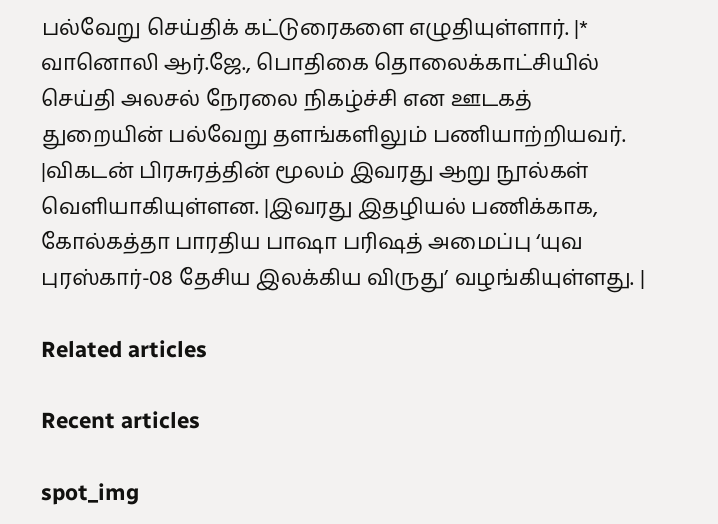பல்வேறு செய்திக் கட்டுரைகளை எழுதியுள்ளார். |* வானொலி ஆர்.ஜே., பொதிகை தொலைக்காட்சியில் செய்தி அலசல் நேரலை நிகழ்ச்சி என ஊடகத் துறையின் பல்வேறு தளங்களிலும் பணியாற்றியவர். |விகடன் பிரசுரத்தின் மூலம் இவரது ஆறு நூல்கள் வெளியாகியுள்ளன. |இவரது இதழியல் பணிக்காக, கோல்கத்தா பாரதிய பாஷா பரிஷத் அமைப்பு ‘யுவ புரஸ்கார்-08 தேசிய இலக்கிய விருது’ வழங்கியுள்ளது. |

Related articles

Recent articles

spot_img